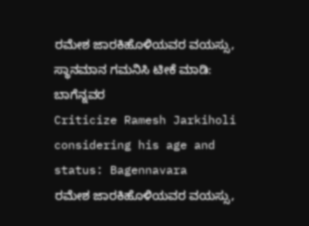ರಮೇಶ ಜಾರಕಿಹೊಳಿಯವರ ವಯಸ್ಸು, ಸ್ಥಾನಮಾನ ಗಮನಿಸಿ ಟೀಕೆ ಮಾಡಿ: ಬಾಗೆನ್ನವರ
Criticize Ramesh Jarkiholi considering his age and status: Bagennavara
ರಮೇಶ ಜಾರಕಿಹೊಳಿಯವರ ವಯಸ್ಸು,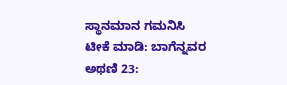ಸ್ಥಾನಮಾನ ಗಮನಿಸಿ ಟೀಕೆ ಮಾಡಿ: ಬಾಗೆನ್ನವರ
ಅಥಣಿ 23: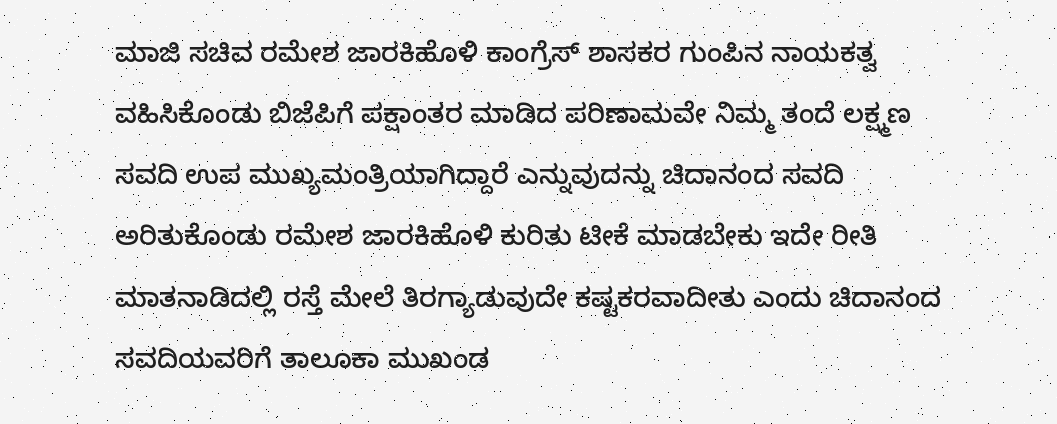ಮಾಜಿ ಸಚಿವ ರಮೇಶ ಜಾರಕಿಹೊಳಿ ಕಾಂಗ್ರೆಸ್ ಶಾಸಕರ ಗುಂಪಿನ ನಾಯಕತ್ವ ವಹಿಸಿಕೊಂಡು ಬಿಜೆಪಿಗೆ ಪಕ್ಷಾಂತರ ಮಾಡಿದ ಪರಿಣಾಮವೇ ನಿಮ್ಮ ತಂದೆ ಲಕ್ಷ್ಮಣ ಸವದಿ ಉಪ ಮುಖ್ಯಮಂತ್ರಿಯಾಗಿದ್ದಾರೆ ಎನ್ನುವುದನ್ನು ಚಿದಾನಂದ ಸವದಿ ಅರಿತುಕೊಂಡು ರಮೇಶ ಜಾರಕಿಹೊಳಿ ಕುರಿತು ಟೀಕೆ ಮಾಡಬೇಕು ಇದೇ ರೀತಿ ಮಾತನಾಡಿದಲ್ಲಿ ರಸ್ತೆ ಮೇಲೆ ತಿರಗ್ಯಾಡುವುದೇ ಕಷ್ಟಕರವಾದೀತು ಎಂದು ಚಿದಾನಂದ ಸವದಿಯವರಿಗೆ ತಾಲೂಕಾ ಮುಖಂಡ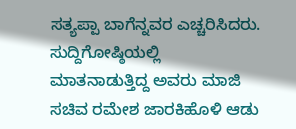ಸತ್ಯಪ್ಪಾ ಬಾಗೆನ್ನವರ ಎಚ್ಚರಿಸಿದರು.
ಸುದ್ದಿಗೋಷ್ಠಿಯಲ್ಲಿ ಮಾತನಾಡುತ್ತಿದ್ದ ಅವರು ಮಾಜಿ ಸಚಿವ ರಮೇಶ ಜಾರಕಿಹೊಳಿ ಆಡು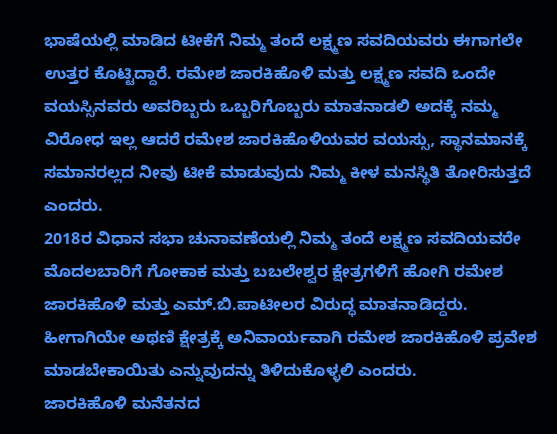ಭಾಷೆಯಲ್ಲಿ ಮಾಡಿದ ಟೀಕೆಗೆ ನಿಮ್ಮ ತಂದೆ ಲಕ್ಷ್ಮಣ ಸವದಿಯವರು ಈಗಾಗಲೇ ಉತ್ತರ ಕೊಟ್ಟಿದ್ದಾರೆ. ರಮೇಶ ಜಾರಕಿಹೊಳಿ ಮತ್ತು ಲಕ್ಷ್ಮಣ ಸವದಿ ಒಂದೇ ವಯಸ್ಸಿನವರು ಅವರಿಬ್ಬರು ಒಬ್ಬರಿಗೊಬ್ಬರು ಮಾತನಾಡಲಿ ಅದಕ್ಕೆ ನಮ್ಮ ವಿರೋಧ ಇಲ್ಲ ಆದರೆ ರಮೇಶ ಜಾರಕಿಹೊಳಿಯವರ ವಯಸ್ಸು, ಸ್ಥಾನಮಾನಕ್ಕೆ ಸಮಾನರಲ್ಲದ ನೀವು ಟೀಕೆ ಮಾಡುವುದು ನಿಮ್ಮ ಕೀಳ ಮನಸ್ಥಿತಿ ತೋರಿಸುತ್ತದೆ ಎಂದರು.
2018ರ ವಿಧಾನ ಸಭಾ ಚುನಾವಣೆಯಲ್ಲಿ ನಿಮ್ಮ ತಂದೆ ಲಕ್ಷ್ಮಣ ಸವದಿಯವರೇ ಮೊದಲಬಾರಿಗೆ ಗೋಕಾಕ ಮತ್ತು ಬಬಲೇಶ್ವರ ಕ್ಷೇತ್ರಗಳಿಗೆ ಹೋಗಿ ರಮೇಶ ಜಾರಕಿಹೊಳಿ ಮತ್ತು ಎಮ್.ಬಿ.ಪಾಟೀಲರ ವಿರುದ್ಧ ಮಾತನಾಡಿದ್ದರು. ಹೀಗಾಗಿಯೇ ಅಥಣಿ ಕ್ಷೇತ್ರಕ್ಕೆ ಅನಿವಾರ್ಯವಾಗಿ ರಮೇಶ ಜಾರಕಿಹೊಳಿ ಪ್ರವೇಶ ಮಾಡಬೇಕಾಯಿತು ಎನ್ನುವುದನ್ನು ತಿಳಿದುಕೊಳ್ಳಲಿ ಎಂದರು.
ಜಾರಕಿಹೊಳಿ ಮನೆತನದ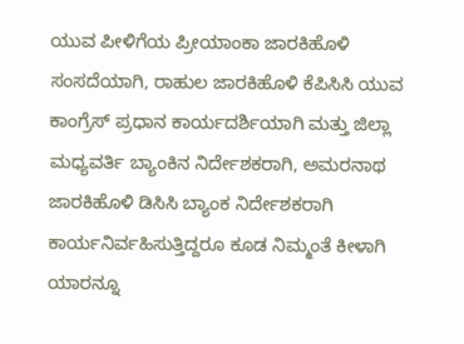ಯುವ ಪೀಳಿಗೆಯ ಪ್ರೀಯಾಂಕಾ ಜಾರಕಿಹೊಳಿ ಸಂಸದೆಯಾಗಿ, ರಾಹುಲ ಜಾರಕಿಹೊಳಿ ಕೆಪಿಸಿಸಿ ಯುವ ಕಾಂಗ್ರೆಸ್ ಪ್ರಧಾನ ಕಾರ್ಯದರ್ಶಿಯಾಗಿ ಮತ್ತು ಜಿಲ್ಲಾ ಮಧ್ಯವರ್ತಿ ಬ್ಯಾಂಕಿನ ನಿರ್ದೇಶಕರಾಗಿ, ಅಮರನಾಥ ಜಾರಕಿಹೊಳಿ ಡಿಸಿಸಿ ಬ್ಯಾಂಕ ನಿರ್ದೇಶಕರಾಗಿ ಕಾರ್ಯನಿರ್ವಹಿಸುತ್ತಿದ್ದರೂ ಕೂಡ ನಿಮ್ಮಂತೆ ಕೀಳಾಗಿ ಯಾರನ್ನೂ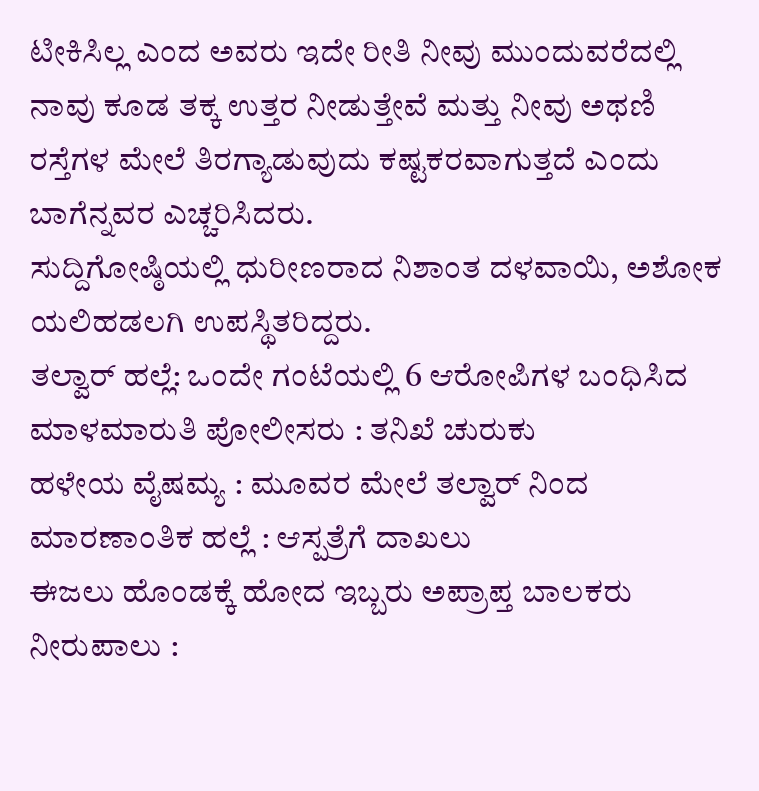ಟೀಕಿಸಿಲ್ಲ ಎಂದ ಅವರು ಇದೇ ರೀತಿ ನೀವು ಮುಂದುವರೆದಲ್ಲಿ ನಾವು ಕೂಡ ತಕ್ಕ ಉತ್ತರ ನೀಡುತ್ತೇವೆ ಮತ್ತು ನೀವು ಅಥಣಿ ರಸ್ತೆಗಳ ಮೇಲೆ ತಿರಗ್ಯಾಡುವುದು ಕಷ್ಟಕರವಾಗುತ್ತದೆ ಎಂದು ಬಾಗೆನ್ನವರ ಎಚ್ಚರಿಸಿದರು.
ಸುದ್ದಿಗೋಷ್ಠಿಯಲ್ಲಿ ಧುರೀಣರಾದ ನಿಶಾಂತ ದಳವಾಯಿ, ಅಶೋಕ ಯಲಿಹಡಲಗಿ ಉಪಸ್ಥಿತರಿದ್ದರು.
ತಲ್ವಾರ್ ಹಲ್ಲೆ: ಒಂದೇ ಗಂಟೆಯಲ್ಲಿ 6 ಆರೋಪಿಗಳ ಬಂಧಿಸಿದ ಮಾಳಮಾರುತಿ ಪೋಲೀಸರು : ತನಿಖೆ ಚುರುಕು
ಹಳೇಯ ವೈಷಮ್ಯ : ಮೂವರ ಮೇಲೆ ತಲ್ವಾರ್ ನಿಂದ ಮಾರಣಾಂತಿಕ ಹಲ್ಲೆ : ಆಸ್ಪತ್ರೆಗೆ ದಾಖಲು
ಈಜಲು ಹೊಂಡಕ್ಕೆ ಹೋದ ಇಬ್ಬರು ಅಪ್ರಾಪ್ತ ಬಾಲಕರು ನೀರುಪಾಲು :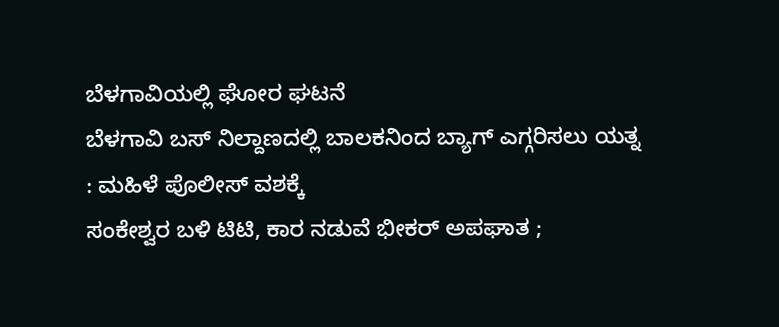ಬೆಳಗಾವಿಯಲ್ಲಿ ಘೋರ ಘಟನೆ
ಬೆಳಗಾವಿ ಬಸ್ ನಿಲ್ದಾಣದಲ್ಲಿ ಬಾಲಕನಿಂದ ಬ್ಯಾಗ್ ಎಗ್ಗರಿಸಲು ಯತ್ನ : ಮಹಿಳೆ ಪೊಲೀಸ್ ವಶಕ್ಕೆ
ಸಂಕೇಶ್ವರ ಬಳಿ ಟಿಟಿ, ಕಾರ ನಡುವೆ ಭೀಕರ್ ಅಪಘಾತ ;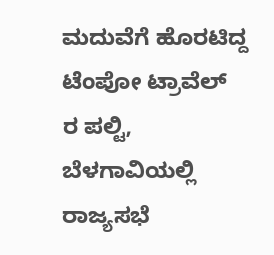ಮದುವೆಗೆ ಹೊರಟಿದ್ದ ಟೆಂಪೋ ಟ್ರಾವೆಲ್ ರ ಪಲ್ಟಿ,
ಬೆಳಗಾವಿಯಲ್ಲಿ ರಾಜ್ಯಸಭೆ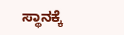ಸ್ಥಾನಕ್ಕೆ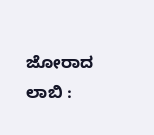ಜೋರಾದ ಲಾಬಿ :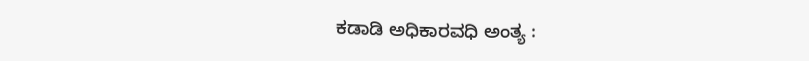ಕಡಾಡಿ ಅಧಿಕಾರವಧಿ ಅಂತ್ಯ :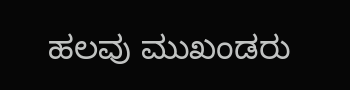ಹಲವು ಮುಖಂಡರು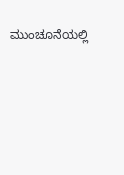ಮುಂಚೂನೆಯಲ್ಲಿ